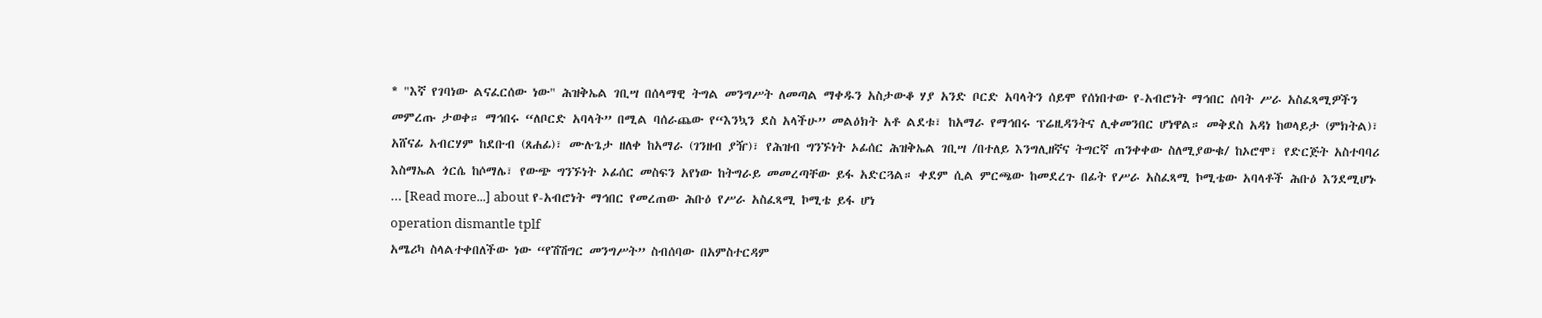* "እኛ የገባነው ልናፈርሰው ነው" ሕዝቅኤል ገቢሣ በሰላማዊ ትግል መንግሥት ለመጣል ማቀዱን አስታውቆ ሃያ አንድ ቦርድ አባላትን ሰይሞ የሰነበተው የ-አብሮነት ማኅበር ሰባት ሥራ አስፈጻሚዎችን መምረጡ ታወቀ። ማኅበሩ “ለቦርድ አባላት” በሚል ባሰራጨው የ“እንኳን ደስ አላችሁ” መልዕክት አቶ ልደቱ፣ ከአማራ የማኅበሩ ፕሬዚዳንትና ሊቀመንበር ሆነዋል። መቅደስ አዳነ ከወላይታ (ምክትል)፣ አሸናፊ አብርሃም ከደቡብ (ጸሐፊ)፣ ሙሉጌታ ዘለቀ ከአማራ (ገንዘብ ያዥ)፣ የሕዝብ ግንኙነት ኦፊሰር ሕዝቅኤል ገቢሣ /በተለይ እንግሊዘኛና ትግርኛ ጠንቀቀው ስለሚያውቁ/ ከኦሮሞ፣ የድርጅት አስተባባሪ እስማኤል ጎርሴ ከሶማሌ፣ የውጭ ግንኙነት ኦፊሰር መስፍን አየነው ከትግራይ መመረጣቸው ይፋ አድርጓል። ቀደም ሲል ምርጫው ከመደረጉ በፊት የሥራ አስፈጻሚ ኮሚቴው አባላቶች ሕቡዕ እንደሚሆኑ … [Read more...] about የ-አብሮነት ማኅበር የመረጠው ሕቡዕ የሥራ አስፈጻሚ ኮሚቴ ይፋ ሆነ
operation dismantle tplf
አሜሪካ ስላልተቀበለችው ነው “የሽሽግር መንግሥት” ስብሰባው በአምስተርዳም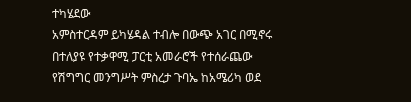ተካሄደው
አምስተርዳም ይካሄዳል ተብሎ በውጭ አገር በሚኖሩ በተለያዩ የተቃዋሚ ፓርቲ አመራሮች የተሰራጨው የሽግግር መንግሥት ምስረታ ጉባኤ ከአሜሪካ ወደ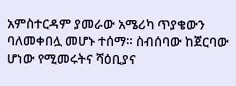አምስተርዳም ያመራው አሜሪካ ጥያቄውን ባለመቀበሏ መሆኑ ተሰማ። ስብሰባው ከጀርባው ሆነው የሚመሩትና ሻዕቢያና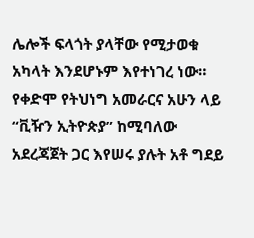ሌሎች ፍላጎት ያላቸው የሚታወቁ አካላት እንደሆኑም እየተነገረ ነው። የቀድሞ የትህነግ አመራርና አሁን ላይ “ቪዥን ኢትዮጵያ” ከሚባለው አደረጃጀት ጋር እየሠሩ ያሉት አቶ ግደይ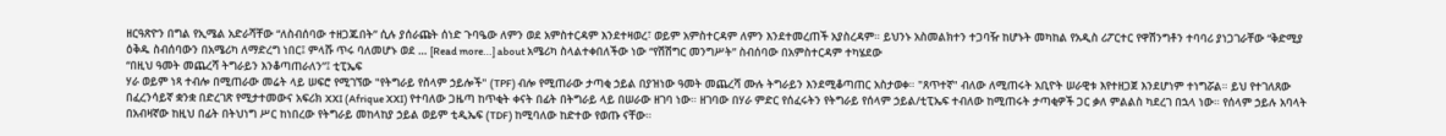ዘርዓጽዮን በግል የኢሜል አድራሻቸው “ለስብሰባው ተዘጋጁበት” ሲሉ ያሰራጩት ሰነድ ጉባዔው ለምን ወደ አምስተርዳም እንደተዛወረ፣ ወይም አምስተርዳም ለምን እንደተመረጠች አያስረዳም። ይህንኑ አስመልክተን ተጋባዥ ከሆኑት መካከል የአዲስ ሪፖርተር የዋሽንግቶን ተባባሪ ያነጋገራቸው “ቅድሚያ ዕቅዱ ስብሰባውን በአሜሪካ ለማድረግ ነበር፤ ምላሹ ጥሩ ባለመሆኑ ወደ … [Read more...] about አሜሪካ ስላልተቀበለችው ነው “የሽሽግር መንግሥት” ስብሰባው በአምስተርዳም ተካሄደው
“በዚህ ዓመት መጨረሻ ትግራይን እንቆጣጠራለን”፤ ቲፒኤፍ
ሃራ ወይም ነጻ ተብሎ በሚጠራው መሬት ላይ ሠፍሮ የሚገኘው "የትግራይ የሰላም ኃይሎች" (TPF) ብሎ የሚጠራው ታጣቂ ኃይል በያዝነው ዓመት መጨረሻ ሙሉ ትግራይን እንደሚቆጣጠር አስታወቀ። "ጸጥተኛ" ብለው ለሚጠሩት አቢዮት ሠራዊቱ እየተዘጋጀ እንደሆነም ተነግሯል። ይህ የተገለጸው በፈረንሳይኛ ቋንቋ በድረገጽ የሚታተመውና አፍሪክ XXI (Afrique XXI) የተባለው ጋዜጣ ከጥቂት ቀናት በፊት በትግራይ ላይ በሠራው ዘገባ ነው። ዘገባው በሃራ ምድር የሰፈሩትን የትግራይ የሰላም ኃይል/ቲፒኤፍ ተብለው ከሚጠሩት ታጣቂዎች ጋር ቃለ ምልልስ ካደረገ በኋላ ነው። የሰላም ኃይሉ አባላት በአብዛኛው ከዚህ በፊት በትህነግ ሥር ከነበረው የትግራይ መከላከያ ኃይል ወይም ቲዲኤፍ (TDF) ከሚባለው ከድተው የወጡ ናቸው።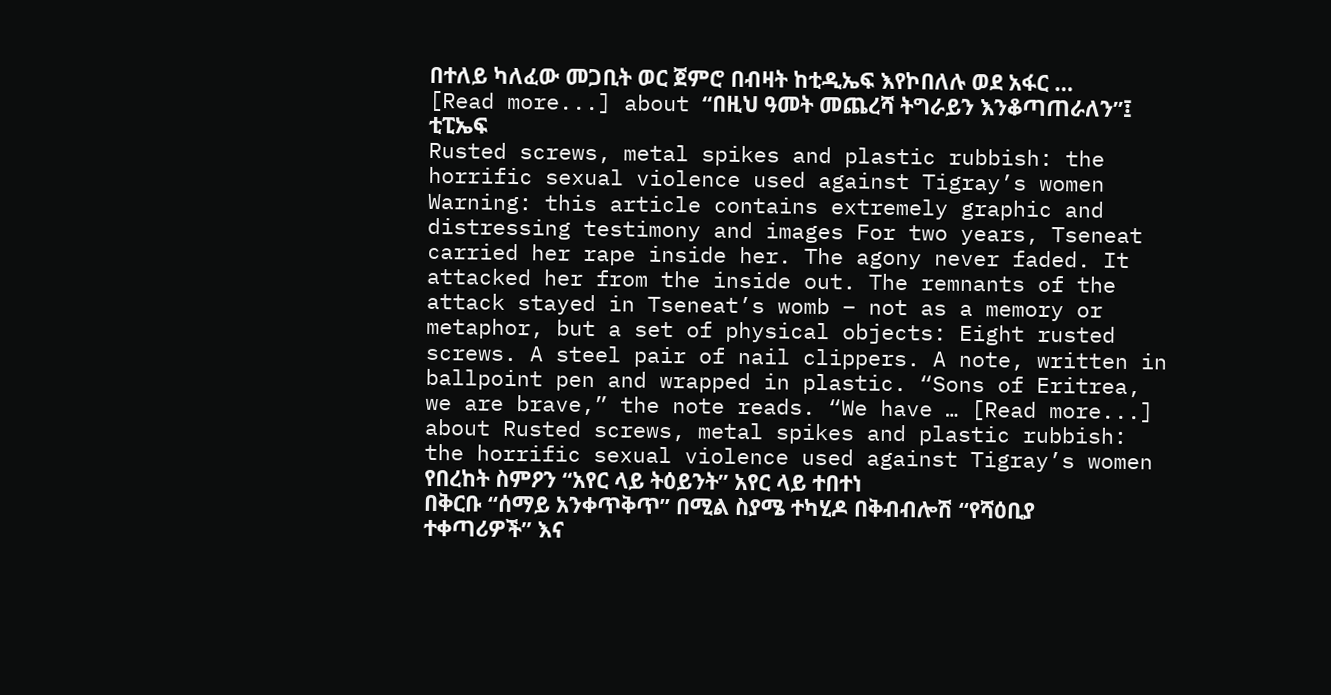በተለይ ካለፈው መጋቢት ወር ጀምሮ በብዛት ከቲዲኤፍ እየኮበለሉ ወደ አፋር … [Read more...] about “በዚህ ዓመት መጨረሻ ትግራይን እንቆጣጠራለን”፤ ቲፒኤፍ
Rusted screws, metal spikes and plastic rubbish: the horrific sexual violence used against Tigray’s women
Warning: this article contains extremely graphic and distressing testimony and images For two years, Tseneat carried her rape inside her. The agony never faded. It attacked her from the inside out. The remnants of the attack stayed in Tseneat’s womb – not as a memory or metaphor, but a set of physical objects: Eight rusted screws. A steel pair of nail clippers. A note, written in ballpoint pen and wrapped in plastic. “Sons of Eritrea, we are brave,” the note reads. “We have … [Read more...] about Rusted screws, metal spikes and plastic rubbish: the horrific sexual violence used against Tigray’s women
የበረከት ስምዖን “አየር ላይ ትዕይንት” አየር ላይ ተበተነ
በቅርቡ “ሰማይ አንቀጥቅጥ” በሚል ስያሜ ተካሂዶ በቅብብሎሽ “የሻዕቢያ ተቀጣሪዎች” እና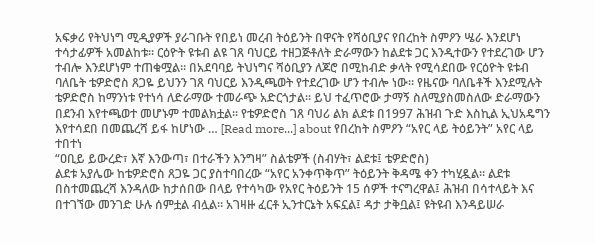አፍቃሪ የትህነግ ሚዲያዎች ያራገቡት የበይነ መረብ ትዕይንት በዋናት የሻዕቢያና የበረከት ስምዖን ሤራ እንደሆነ ተሳታፊዎች አመልከቱ። ርዕዮት ዩቱብ ልዩ ገጸ ባህርይ ተዘጋጅቶለት ድራማውን ከልደቱ ጋር እንዲተውን የተደረገው ሆን ተብሎ እንደሆነም ተጠቁሟል። በአደባባይ ትህነግና ሻዕቢያን ለጆሮ በሚከብድ ቃላት የሚሳደበው የርዕዮት ዩቱብ ባለቤት ቴዎድሮስ ጸጋዬ ይህንን ገጸ ባህርይ እንዲጫወት የተደረገው ሆን ተብሎ ነው። የዜናው ባለቤቶች እንደሚሉት ቴዎድሮስ ከማንነቱ የተነሳ ለድራማው ተመራጭ አድርጎታል። ይህ ተፈጥሮው ታማኝ ስለሚያስመስለው ድራማውን በደንብ እየተጫወተ መሆኑም ተመልክቷል። የቴዎድሮስ ገጸ ባህሪ ልክ ልደቱ በ1997 ሕዝብ ጉድ እስኪል ኢህአዴግን እየተሳደበ በመጨረሻ ይፋ ከሆነው … [Read more...] about የበረከት ስምዖን “አየር ላይ ትዕይንት” አየር ላይ ተበተነ
“ዐቢይ ይውረድ፣ እኛ እንውጣ፣ በተራችን እንግዛ” ስልቴዎች (ስብሃት፣ ልደቱ፤ ቴዎድሮስ)
ልደቱ አያሌው ከቴዎድሮስ ጸጋዬ ጋር ያስተባበረው “አየር አንቀጥቅጥ” ትዕይንት ቅዳሜ ቀን ተካሂዷል። ልደቱ በስተመጨረሻ እንዳለው ከታሰበው በላይ የተሳካው የአየር ትዕይንት 15 ሰዎች ተናግረዋል፤ ሕዝብ በሳተላይት እና በተገኘው መንገድ ሁሉ ሰምቷል ብሏል። አገዛዙ ፈርቶ ኢንተርኔት አፍኗል፤ ዳታ ታቅቧል፤ ዩትዩብ እንዳይሠራ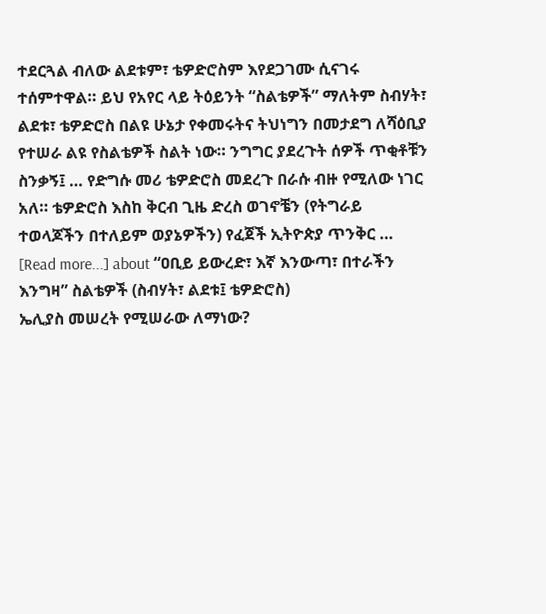ተደርጓል ብለው ልደቱም፣ ቴዎድሮስም እየደጋገሙ ሲናገሩ ተሰምተዋል። ይህ የአየር ላይ ትዕይንት “ስልቴዎች” ማለትም ስብሃት፣ ልደቱ፣ ቴዎድሮስ በልዩ ሁኔታ የቀመሩትና ትህነግን በመታደግ ለሻዕቢያ የተሠራ ልዩ የስልቴዎች ስልት ነው። ንግግር ያደረጉት ሰዎች ጥቂቶቹን ስንቃኝ፤ … የድግሱ መሪ ቴዎድሮስ መደረጉ በራሱ ብዙ የሚለው ነገር አለ። ቴዎድሮስ እስከ ቅርብ ጊዜ ድረስ ወገኖቼን (የትግራይ ተወላጆችን በተለይም ወያኔዎችን) የፈጀች ኢትዮጵያ ጥንቅር … [Read more...] about “ዐቢይ ይውረድ፣ እኛ እንውጣ፣ በተራችን እንግዛ” ስልቴዎች (ስብሃት፣ ልደቱ፤ ቴዎድሮስ)
ኤሊያስ መሠረት የሚሠራው ለማነው?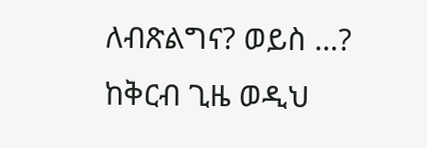ለብጽልግና? ወይስ …?
ከቅርብ ጊዜ ወዲህ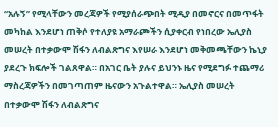“አሉኝ” የሚላቸውን መረጃዎች የሚያሰራጭበት ሚዲያ በመኖርና በመጥፋት መካከል እንደሆነ ጠቅሶ የተለያዩ አማራጮችን ሲያቀርብ የነበረው ኤሊያስ መሠረት በተቃውሞ ሽፋን ለብልጽግና እየሠራ እንደሆነ መቅመጫቸውን ኬኒያ ያደረጉ ክፍሎች ገልጸዋል። በአገር ቤት ያሉና ይህንኑ ዜና የሚደግፉ ተጨማሪ ማስረጃዎችን በመገጣጠም ዜናውን አጉልተዋል። ኤሊያስ መሠረት በተቃውሞ ሽፋን ለብልጽግና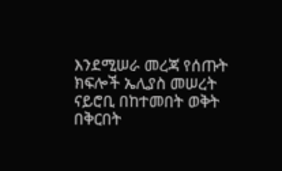እንደሚሠራ መረጃ የሰጡት ክፍሎች ኤሊያስ መሠረት ናይሮቢ በከተመበት ወቅት በቅርበት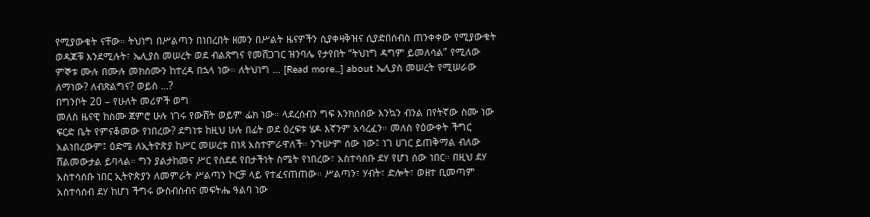የሚያውቁት ናቸው። ትህነግ በሥልጣን በነበረበት ዘመን በሥልት ዜናዎችን ሲያቀዛቅዝና ሲያድበሰብስ ጠንቀቀው የሚያውቁት ወዳጆቹ እንደሚሉት፣ ኤሊያስ መሠረት ወደ ብልጽግና የመሸጋገር ዝንባሌ የታየበት “ትህነግ ዳግም ይመለሳል” የሚለው ምኞቱ ሙሉ በሙሉ መክሰሙን ከተረዳ በኋላ ነው። ለትህነግ … [Read more...] about ኤሊያስ መሠረት የሚሠራው ለማነው? ለብጽልግና? ወይስ …?
በግንቦት 20 – የሁለት መሪዎች ወግ
መለስ ዜናዊ ከስሙ ጀምሮ ሁሉ ነገሩ የውሸት ወይም ፌክ ነው። ላደረሰብን ግፍ እንክሰሰው እንኳን ብንል በየትኛው ስሙ ነው ፍርድ ቤት የምናቆመው የነበረው? ደግነቱ ከዚህ ሁሉ በፊት ወደ ዕረፍቱ ሄዶ እኛንም አሳረፈን። መለስ የዕውቀት ችግር አልነበረውም፤ ዕድሜ ለኢትዮጵያ ከሥር መሠረቱ በነጻ አስተምራዋለች። ንጉሡም ሰው ነው፤ ነገ ሀገር ይጠቅማል ብለው ሸልመውታል ይባላል። ግን ያልታከመና ሥር የሰደደ የበታችነት ስሜት የነበረው፣ አስተሳሰቡ ደሃ የሆነ ሰው ነበር። በዚህ ደሃ አስተሳሰቡ ነበር ኢትዮጵያን ለመምራት ሥልጣን ኮርቻ ላይ የተፈናጠጠው። ሥልጣን፣ ሃብት፣ ድሎት፣ ወዘተ ቢመጣም አስተሳሰብ ደሃ ከሆነ ችግሩ ውስብስብና መፍትሔ ዓልባ ነው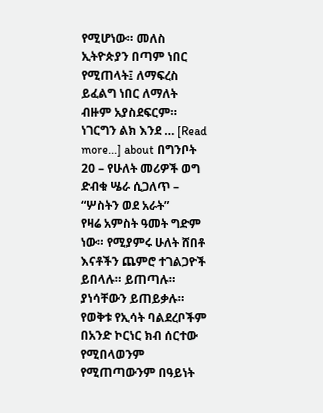የሚሆነው። መለስ ኢትዮጵያን በጣም ነበር የሚጠላት፤ ለማፍረስ ይፈልግ ነበር ለማለት ብዙም አያስደፍርም። ነገርግን ልክ እንደ … [Read more...] about በግንቦት 20 – የሁለት መሪዎች ወግ
ድብቁ ሤራ ሲጋለጥ – “ሦስትን ወደ አራት”
የዛሬ አምስት ዓመት ግድም ነው። የሚያምሩ ሁለት ሸበቶ እናቶችን ጨምሮ ተገልጋዮች ይበላሉ። ይጠጣሉ። ያነሳቸውን ይጠይቃሉ። የወቅቱ የኢሳት ባልደረቦችም በአንድ ኮርነር ክብ ሰርተው የሚበላወንም የሚጠጣውንም በዓይነት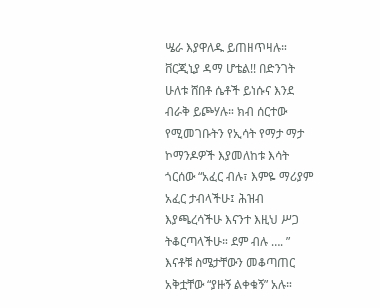ሤራ እያዋለዱ ይጠዘጥዛሉ። ቨርጂኒያ ዳማ ሆቴል!! በድንገት ሁለቱ ሸበቶ ሴቶች ይነሱና እንደ ብራቅ ይጮሃሉ። ክብ ሰርተው የሚመገቡትን የኢሳት የማታ ማታ ኮማንዶዎች እያመለከቱ እሳት ጎርሰው “አፈር ብሉ፣ እምዬ ማሪያም አፈር ታብላችሁ፤ ሕዝብ እያጫረሳችሁ እናንተ እዚህ ሥጋ ትቆርጣላችሁ። ደም ብሉ …. ” እናቶቹ ስሜታቸውን መቆጣጠር አቅቷቸው “ያዙኝ ልቀቁኝ” አሉ።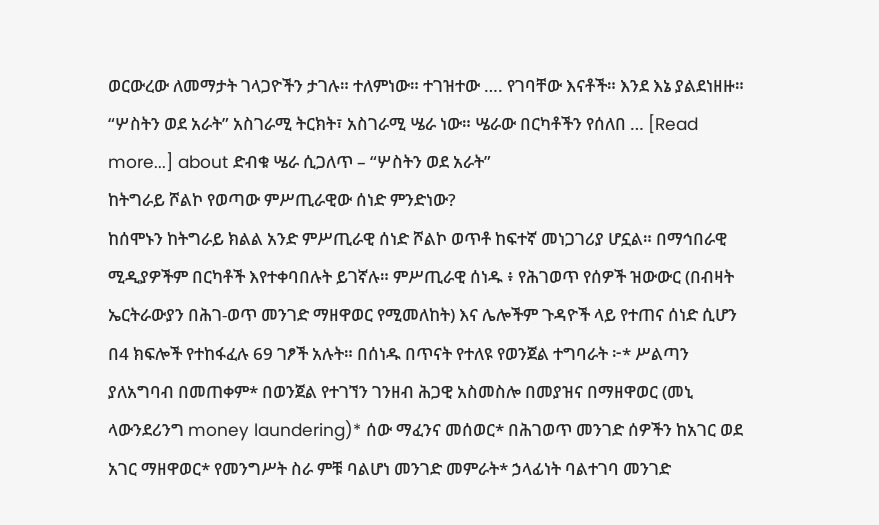ወርውረው ለመማታት ገላጋዮችን ታገሉ። ተለምነው። ተገዝተው …. የገባቸው እናቶች። እንደ እኔ ያልደነዘዙ። “ሦስትን ወደ አራት” አስገራሚ ትርክት፣ አስገራሚ ሤራ ነው። ሤራው በርካቶችን የሰለበ … [Read more...] about ድብቁ ሤራ ሲጋለጥ – “ሦስትን ወደ አራት”
ከትግራይ ሾልኮ የወጣው ምሥጢራዊው ሰነድ ምንድነው?
ከሰሞኑን ከትግራይ ክልል አንድ ምሥጢራዊ ሰነድ ሾልኮ ወጥቶ ከፍተኛ መነጋገሪያ ሆኗል። በማኅበራዊ ሚዲያዎችም በርካቶች እየተቀባበሉት ይገኛሉ። ምሥጢራዊ ሰነዱ ፥ የሕገወጥ የሰዎች ዝውውር (በብዛት ኤርትራውያን በሕገ-ወጥ መንገድ ማዘዋወር የሚመለከት) እና ሌሎችም ጉዳዮች ላይ የተጠና ሰነድ ሲሆን በ4 ክፍሎች የተከፋፈሉ 69 ገፆች አሉት። በሰነዱ በጥናት የተለዩ የወንጀል ተግባራት ፦* ሥልጣን ያለአግባብ በመጠቀም* በወንጀል የተገኘን ገንዘብ ሕጋዊ አስመስሎ በመያዝና በማዘዋወር (መኒ ላውንደሪንግ money laundering)* ሰው ማፈንና መሰወር* በሕገወጥ መንገድ ሰዎችን ከአገር ወደ አገር ማዘዋወር* የመንግሥት ስራ ምቹ ባልሆነ መንገድ መምራት* ኃላፊነት ባልተገባ መንገድ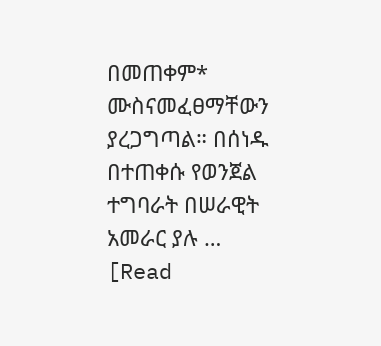በመጠቀም* ሙስናመፈፀማቸውን ያረጋግጣል። በሰነዱ በተጠቀሱ የወንጀል ተግባራት በሠራዊት አመራር ያሉ … [Read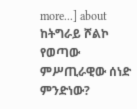more...] about ከትግራይ ሾልኮ የወጣው ምሥጢራዊው ሰነድ ምንድነው?